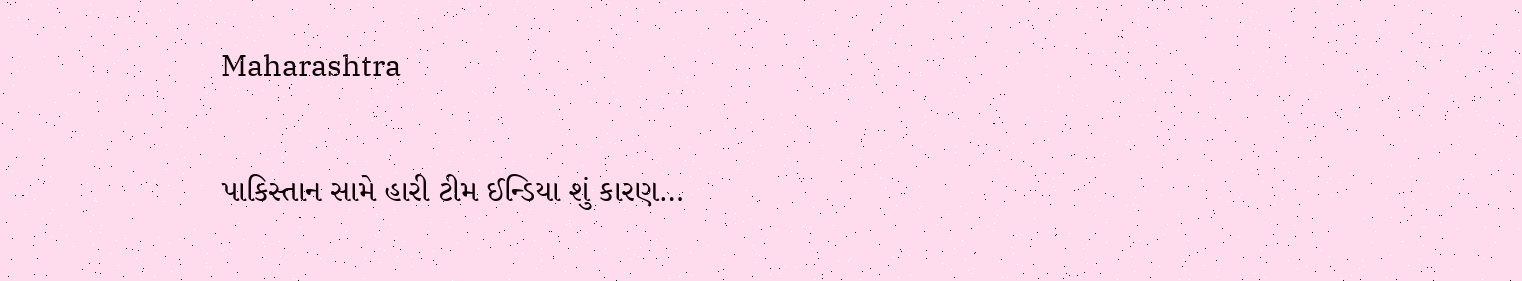Maharashtra

પાકિસ્તાન સામે હારી ટીમ ઈન્ડિયા શું કારણ…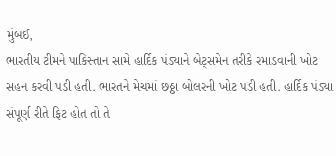મુંબઈ,
ભારતીય ટીમને પાકિસ્તાન સામે હાર્દિક પંડ્યાને બેટ્‌સમેન તરીકે રમાડવાની ખોટ સહન કરવી પડી હતી. ભારતને મેચમાં છઠ્ઠા બોલરની ખોટ પડી હતી. હાર્દિક પંડ્યા સંપૂર્ણ રીતે ફિટ હોત તો તે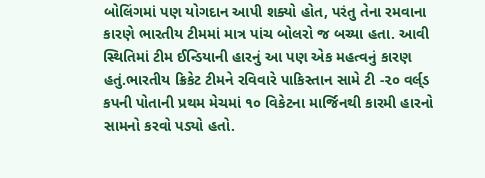બોલિંગમાં પણ યોગદાન આપી શક્યો હોત, પરંતુ તેના રમવાના કારણે ભારતીય ટીમમાં માત્ર પાંચ બોલરો જ બચ્યા હતા. આવી સ્થિતિમાં ટીમ ઈન્ડિયાની હારનું આ પણ એક મહત્વનું કારણ હતું.ભારતીય ક્રિકેટ ટીમને રવિવારે પાકિસ્તાન સામે ટી -૨૦ વર્લ્‌ડ કપની પોતાની પ્રથમ મેચમાં ૧૦ વિકેટના માર્જિનથી કારમી હારનો સામનો કરવો પડ્યો હતો.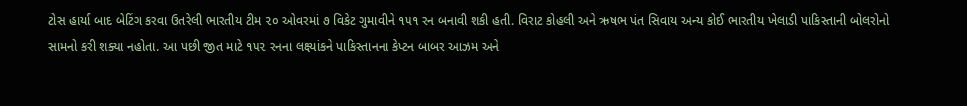ટોસ હાર્યા બાદ બેટિંગ કરવા ઉતરેલી ભારતીય ટીમ ૨૦ ઓવરમાં ૭ વિકેટ ગુમાવીને ૧૫૧ રન બનાવી શકી હતી. વિરાટ કોહલી અને ઋષભ પંત સિવાય અન્ય કોઈ ભારતીય ખેલાડી પાકિસ્તાની બોલરોનો સામનો કરી શક્યા નહોતા. આ પછી જીત માટે ૧૫૨ રનના લક્ષ્યાંકને પાકિસ્તાનના કેપ્ટન બાબર આઝમ અને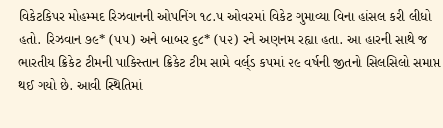વિકેટકિપર મોહમ્મદ રિઝવાનની ઓપનિંગ ૧૮.૫ ઓવરમાં વિકેટ ગુમાવ્યા વિના હાંસલ કરી લીધો હતો. રિઝવાન ૭૯* (૫૫) અને બાબર ૬૮* (૫૨) રને અણનમ રહ્યા હતા. આ હારની સાથે જ ભારતીય ક્રિકેટ ટીમની પાકિસ્તાન ક્રિકેટ ટીમ સામે વર્લ્‌ડ કપમાં ૨૯ વર્ષની જીતનો સિલસિલો સમાપ્ત થઈ ગયો છે. આવી સ્થિતિમાં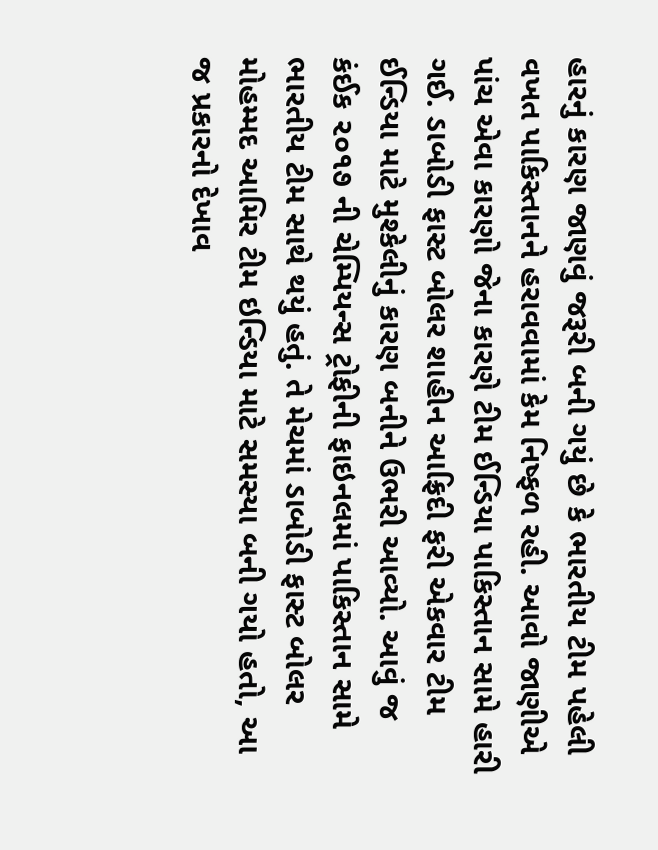હારનું કારણ જાણવું જરૂરી બની ગયું છે કે ભારતીય ટીમ પહેલી વખત પાકિસ્તાનને હરાવવામાં કેમ નિષ્ફળ રહી. આવો જાણીએ પાંચ એવા કારણો જેના કારણે ટીમ ઈન્ડિયા પાકિસ્તાન સામે હારી ગઈ. ડાબોડી ફાસ્ટ બોલર શાહીન આફ્રિદી ફરી એકવાર ટીમ ઈન્ડિયા માટે મુશ્કેલીનું કારણ બનીને ઉભરી આવ્યો. આવું જ કંઈક ૨૦૧૭ ની ચેમ્પિયન્સ ટ્રોફીની ફાઇનલમાં પાકિસ્તાન સામે ભારતીય ટીમ સાથે થયું હતું. તે મેચમાં ડાબોડી ફાસ્ટ બોલર મોહમ્મદ આમિર ટીમ ઇન્ડિયા માટે સમસ્યા બની ગયો હતો, આ જ પ્રકારનો દેખાવ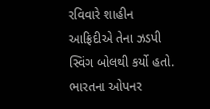રવિવારે શાહીન આફ્રિદીએ તેના ઝડપી સ્વિંગ બોલથી કર્યો હતો. ભારતના ઓપનર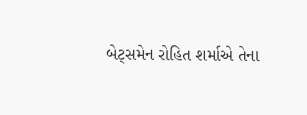બેટ્‌સમેન રોહિત શર્માએ તેના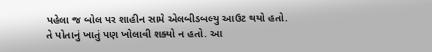પહેલા જ બોલ પર શાહીન સામે એલબીડબલ્યુ આઉટ થયો હતો. તે પોતાનું ખાતું પણ ખોલાવી શક્યો ન હતો. આ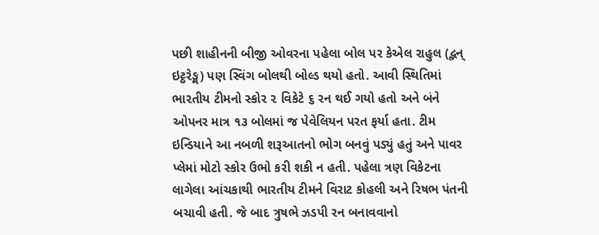પછી શાહીનની બીજી ઓવરના પહેલા બોલ પર કેએલ રાહુલ (દ્ભન્ ઇટ્ઠરેઙ્મ) પણ સ્વિંગ બોલથી બોલ્ડ થયો હતો. આવી સ્થિતિમાં ભારતીય ટીમનો સ્કોર ૨ વિકેટે ૬ રન થઈ ગયો હતો અને બંને ઓપનર માત્ર ૧૩ બોલમાં જ પેવેલિયન પરત ફર્યા હતા. ટીમ ઇન્ડિયાને આ નબળી શરૂઆતનો ભોગ બનવું પડ્યું હતું અને પાવર પ્લેમાં મોટો સ્કોર ઉભો કરી શકી ન હતી. પહેલા ત્રણ વિકેટના લાગેલા આંચકાથી ભારતીય ટીમને વિરાટ કોહલી અને રિષભ પંતની બચાવી હતી. જે બાદ ત્રુષભે ઝડપી રન બનાવવાનો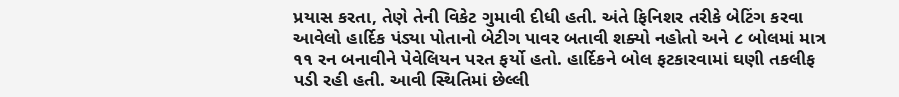પ્રયાસ કરતા, તેણે તેની વિકેટ ગુમાવી દીધી હતી. અંતે ફિનિશર તરીકે બેટિંગ કરવા આવેલો હાર્દિક પંડ્યા પોતાનો બેટીગ પાવર બતાવી શક્યો નહોતો અને ૮ બોલમાં માત્ર ૧૧ રન બનાવીને પેવેલિયન પરત ફર્યો હતો. હાર્દિકને બોલ ફટકારવામાં ઘણી તકલીફ પડી રહી હતી. આવી સ્થિતિમાં છેલ્લી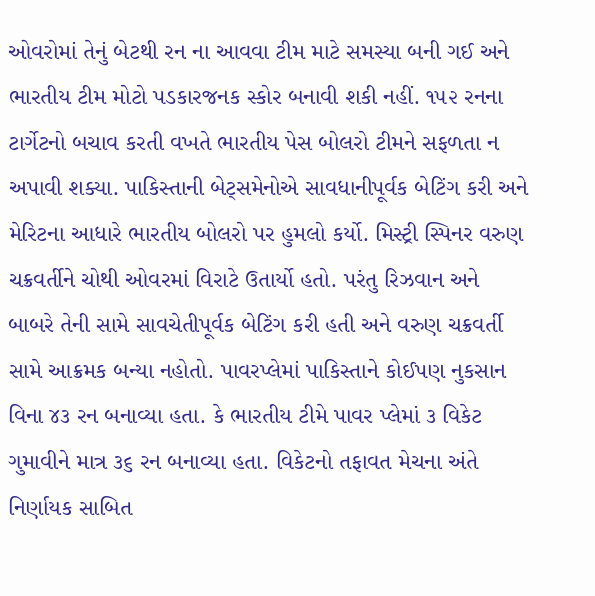ઓવરોમાં તેનું બેટથી રન ના આવવા ટીમ માટે સમસ્યા બની ગઈ અને ભારતીય ટીમ મોટો પડકારજનક સ્કોર બનાવી શકી નહીં. ૧૫૨ રનના ટાર્ગેટનો બચાવ કરતી વખતે ભારતીય પેસ બોલરો ટીમને સફળતા ન અપાવી શક્યા. પાકિસ્તાની બેટ્‌સમેનોએ સાવધાનીપૂર્વક બેટિંગ કરી અને મેરિટના આધારે ભારતીય બોલરો પર હુમલો કર્યો. મિસ્ટ્રી સ્પિનર વરુણ ચક્રવર્તીને ચોથી ઓવરમાં વિરાટે ઉતાર્યો હતો. પરંતુ રિઝવાન અને બાબરે તેની સામે સાવચેતીપૂર્વક બેટિંગ કરી હતી અને વરુણ ચક્રવર્તી સામે આક્રમક બન્યા નહોતો. પાવરપ્લેમાં પાકિસ્તાને કોઈપણ નુકસાન વિના ૪૩ રન બનાવ્યા હતા. કે ભારતીય ટીમે પાવર પ્લેમાં ૩ વિકેટ ગુમાવીને માત્ર ૩૬ રન બનાવ્યા હતા. વિકેટનો તફાવત મેચના અંતે નિર્ણાયક સાબિત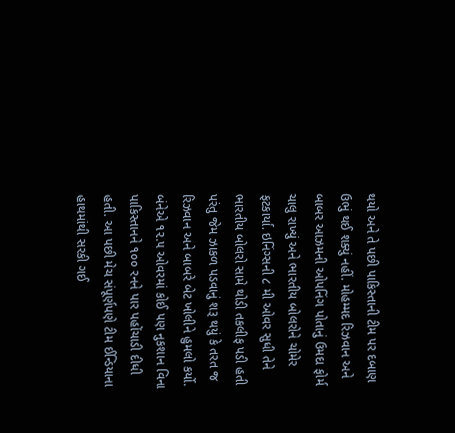થયો અને તે પછી પાકિસ્તાની ટીમ પર દબાણ ઉભું થઈ શક્યું નહીં. મોહમ્મદ રિઝવાન અને બાબર આઝમની ઓપનિંગ પોતાનું ઉમદા ફોર્મ ચાલુ રાખ્યું અને ભારતીય બોલરોને ચોમેર ફટકાર્યા. ઇનિંગ્સની ૮ મી ઓવર સુધી તેને ભારતીય બોલરો સામે થોડી તકલીફ પડી હતી પરંતુ જેમ ઝાકળ પડવાનું શરૂ થયું કે તરત જ રિઝવાન અને બાબરે બેટ ખોલીને હુમલો કર્યો. બંનેએ ૧૨.૫ ઓવરમાં કોઈ પણ નુકશાન વિના પાકિસ્તાનને ૧૦૦ રનને પાર પહોંચાડી દીધી હતી. આ પછી મેચ સંપૂર્ણપણે ટીમ ઈન્ડિયાના હાથમાંથી સરકી ગઈ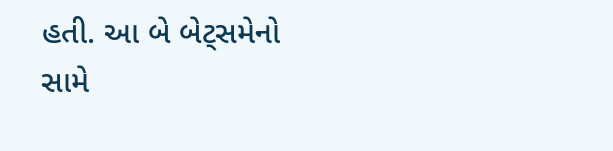હતી. આ બે બેટ્‌સમેનો સામે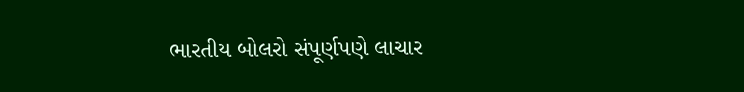ભારતીય બોલરો સંપૂર્ણપણે લાચાર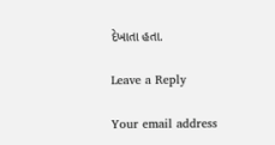દેખાતા હતા.

Leave a Reply

Your email address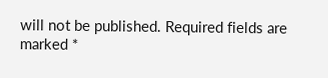will not be published. Required fields are marked *